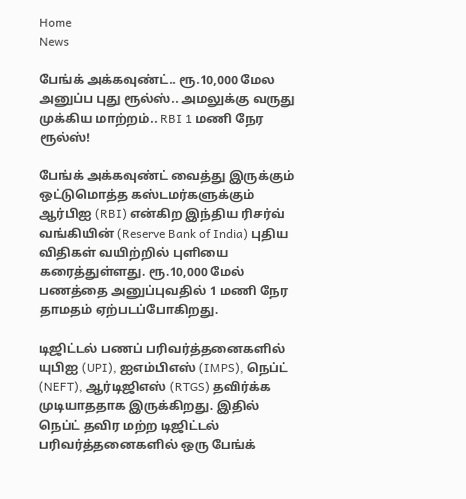Home
News

பேங்க் அக்கவுண்ட்.. ரூ.10,000 மேல அனுப்ப புது ரூல்ஸ்.. அமலுக்கு வருது முக்கிய மாற்றம்.. RBI 1 மணி நேர ரூல்ஸ்!

பேங்க் அக்கவுண்ட் வைத்து இருக்கும் ஒட்டுமொத்த கஸ்டமர்களுக்கும் ஆர்பிஐ (RBI) என்கிற இந்திய ரிசர்வ் வங்கியின் (Reserve Bank of India) புதிய விதிகள் வயிற்றில் புளியை கரைத்துள்ளது. ரூ.10,000 மேல் பணத்தை அனுப்புவதில் 1 மணி நேர தாமதம் ஏற்படப்போகிறது.

டிஜிட்டல் பணப் பரிவர்த்தனைகளில் யுபிஐ (UPI), ஐஎம்பிஎஸ் (IMPS), நெப்ட் (NEFT), ஆர்டிஜிஎஸ் (RTGS) தவிர்க்க முடியாததாக இருக்கிறது. இதில் நெப்ட் தவிர மற்ற டிஜிட்டல் பரிவர்த்தனைகளில் ஒரு பேங்க்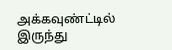அக்கவுண்ட்டில் இருந்து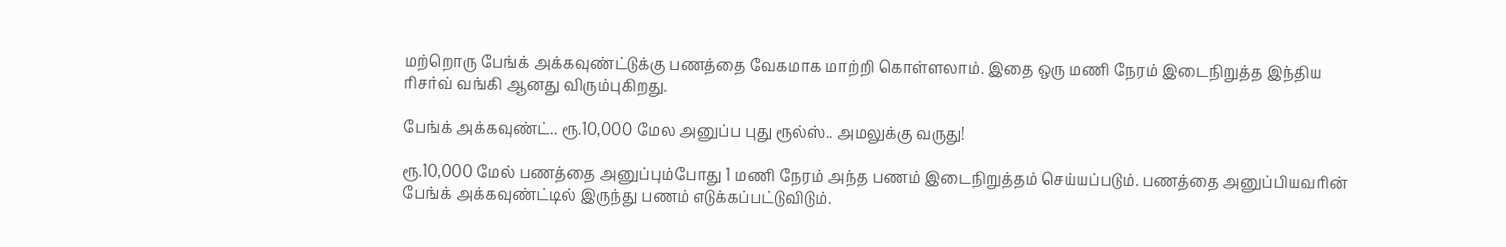மற்றொரு பேங்க் அக்கவுண்ட்டுக்கு பணத்தை வேகமாக மாற்றி கொள்ளலாம். இதை ஒரு மணி நேரம் இடைநிறுத்த இந்திய ரிசர்வ் வங்கி ஆனது விரும்புகிறது.

பேங்க் அக்கவுண்ட்.. ரூ.10,000 மேல அனுப்ப புது ரூல்ஸ்.. அமலுக்கு வருது!

ரூ.10,000 மேல் பணத்தை அனுப்பும்போது 1 மணி நேரம் அந்த பணம் இடைநிறுத்தம் செய்யப்படும். பணத்தை அனுப்பியவரின் பேங்க் அக்கவுண்ட்டில் இருந்து பணம் எடுக்கப்பட்டுவிடும்.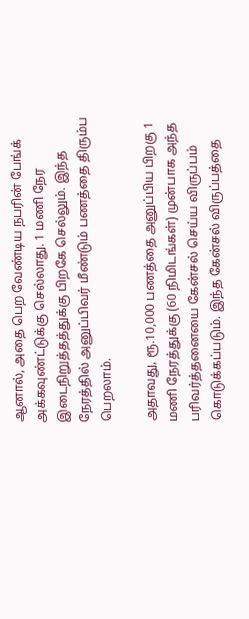ஆனால், அதை பெற வேண்டிய நபரின் பேங்க் அக்கவுண்ட்டுக்கு செல்லாது. 1 மணி நேர இடைநிறுத்தத்துக்கு பிறகே செல்லும். இந்த நேரத்தில் அனுப்பிவர் மீண்டும் பணத்தை திரும்ப பெறலாம்.

அதாவது, ரூ.10,000 பணத்தை அனுப்பிய பிறகு 1 மணி நேரத்துக்கு (60 நிமிடங்கள்) முன்பாக அந்த பரிவர்த்தனையை கேன்சல் செய்ய விருப்பம் கொடுக்கப்படும். இந்த கேன்சல் விருப்பத்தை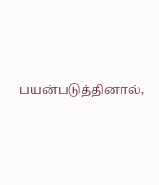பயன்படுத்தினால்,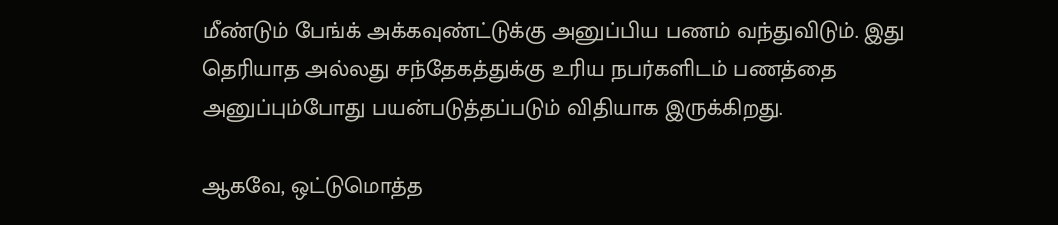மீண்டும் பேங்க் அக்கவுண்ட்டுக்கு அனுப்பிய பணம் வந்துவிடும். இது தெரியாத அல்லது சந்தேகத்துக்கு உரிய நபர்களிடம் பணத்தை அனுப்பும்போது பயன்படுத்தப்படும் விதியாக இருக்கிறது.

ஆகவே, ஒட்டுமொத்த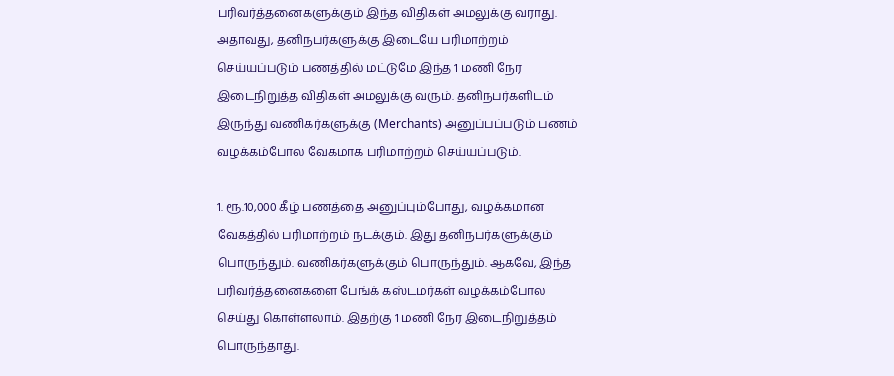பரிவர்த்தனைகளுக்கும் இந்த விதிகள் அமலுக்கு வராது. அதாவது, தனிநபர்களுக்கு இடையே பரிமாற்றம் செய்யப்படும் பணத்தில் மட்டுமே இந்த 1 மணி நேர இடைநிறுத்த விதிகள் அமலுக்கு வரும். தனிநபர்களிடம் இருந்து வணிகர்களுக்கு (Merchants) அனுப்பப்படும் பணம் வழக்கம்போல வேகமாக பரிமாற்றம் செய்யப்படும்.

1. ரூ.10,000 கீழ் பணத்தை அனுப்பும்போது, வழக்கமான வேகத்தில் பரிமாற்றம் நடக்கும். இது தனிநபர்களுக்கும் பொருந்தும். வணிகர்களுக்கும் பொருந்தும். ஆகவே, இந்த பரிவர்த்தனைகளை பேங்க் கஸ்டமர்கள் வழக்கம்போல செய்து கொள்ளலாம். இதற்கு 1 மணி நேர இடைநிறுத்தம் பொருந்தாது.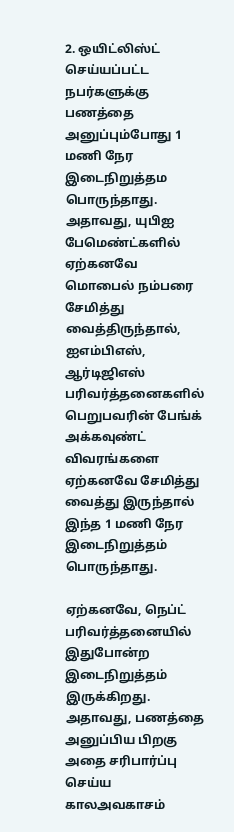2. ஒயிட்லிஸ்ட் செய்யப்பட்ட நபர்களுக்கு பணத்தை அனுப்பும்போது 1 மணி நேர இடைநிறுத்தம பொருந்தாது. அதாவது, யுபிஐ பேமெண்ட்களில் ஏற்கனவே மொபைல் நம்பரை சேமித்து வைத்திருந்தால், ஐஎம்பிஎஸ், ஆர்டிஜிஎஸ் பரிவர்த்தனைகளில் பெறுபவரின் பேங்க் அக்கவுண்ட் விவரங்களை ஏற்கனவே சேமித்து வைத்து இருந்தால் இந்த 1 மணி நேர இடைநிறுத்தம் பொருந்தாது.

ஏற்கனவே, நெப்ட் பரிவர்த்தனையில் இதுபோன்ற இடைநிறுத்தம் இருக்கிறது. அதாவது, பணத்தை அனுப்பிய பிறகு அதை சரிபார்ப்பு செய்ய காலஅவகாசம்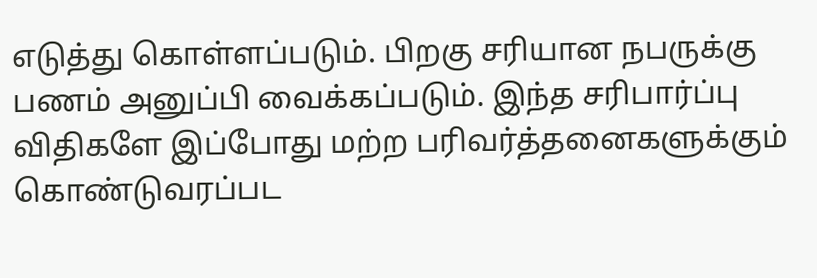எடுத்து கொள்ளப்படும். பிறகு சரியான நபருக்கு பணம் அனுப்பி வைக்கப்படும். இந்த சரிபார்ப்பு விதிகளே இப்போது மற்ற பரிவர்த்தனைகளுக்கும் கொண்டுவரப்பட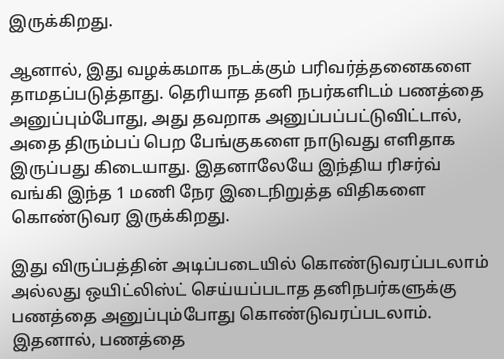இருக்கிறது.

ஆனால், இது வழக்கமாக நடக்கும் பரிவர்த்தனைகளை தாமதப்படுத்தாது. தெரியாத தனி நபர்களிடம் பணத்தை அனுப்பும்போது, அது தவறாக அனுப்பப்பட்டுவிட்டால், அதை திரும்பப் பெற பேங்குகளை நாடுவது எளிதாக இருப்பது கிடையாது. இதனாலேயே இந்திய ரிசர்வ் வங்கி இந்த 1 மணி நேர இடைநிறுத்த விதிகளை கொண்டுவர இருக்கிறது.

இது விருப்பத்தின் அடிப்படையில் கொண்டுவரப்படலாம் அல்லது ஒயிட்லிஸ்ட் செய்யப்படாத தனிநபர்களுக்கு பணத்தை அனுப்பும்போது கொண்டுவரப்படலாம். இதனால், பணத்தை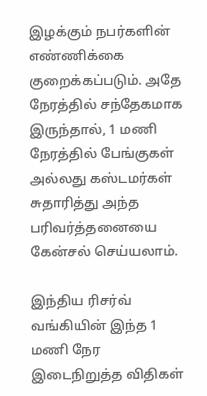இழக்கும் நபர்களின் எண்ணிக்கை குறைக்கப்படும். அதே நேரத்தில் சந்தேகமாக இருந்தால், 1 மணி நேரத்தில் பேங்குகள் அல்லது கஸ்டமர்கள் சுதாரித்து அந்த பரிவர்த்தனையை கேன்சல் செய்யலாம்.

இந்திய ரிசர்வ் வங்கியின் இந்த 1 மணி நேர இடைநிறுத்த விதிகள்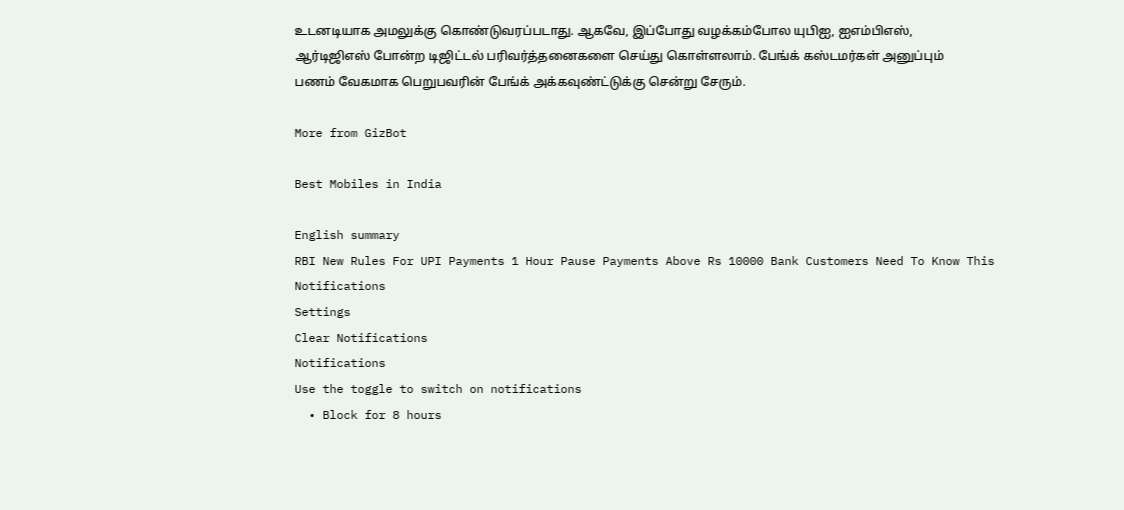உடனடியாக அமலுக்கு கொண்டுவரப்படாது. ஆகவே, இப்போது வழக்கம்போல யுபிஐ, ஐஎம்பிஎஸ், ஆர்டிஜிஎஸ் போன்ற டிஜிட்டல் பரிவர்த்தனைகளை செய்து கொள்ளலாம். பேங்க் கஸ்டமர்கள் அனுப்பும் பணம் வேகமாக பெறுபவரின் பேங்க் அக்கவுண்ட்டுக்கு சென்று சேரும்.

More from GizBot

Best Mobiles in India

English summary
RBI New Rules For UPI Payments 1 Hour Pause Payments Above Rs 10000 Bank Customers Need To Know This
Notifications
Settings
Clear Notifications
Notifications
Use the toggle to switch on notifications
  • Block for 8 hours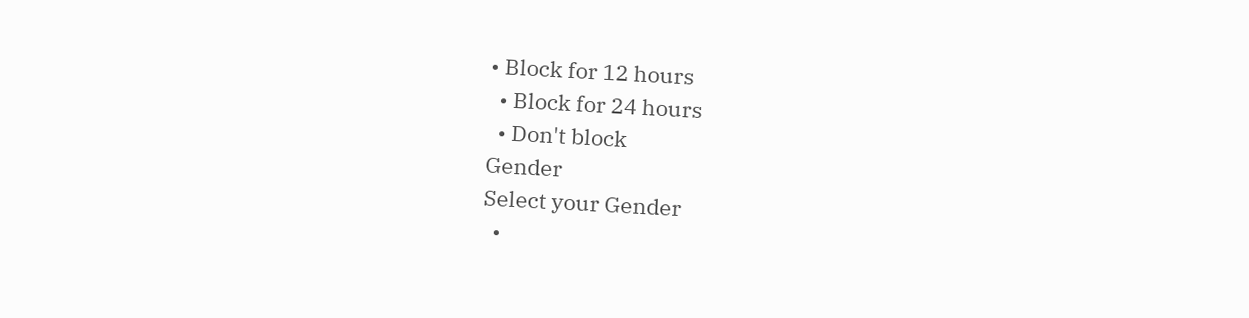• Block for 12 hours
  • Block for 24 hours
  • Don't block
Gender
Select your Gender
  •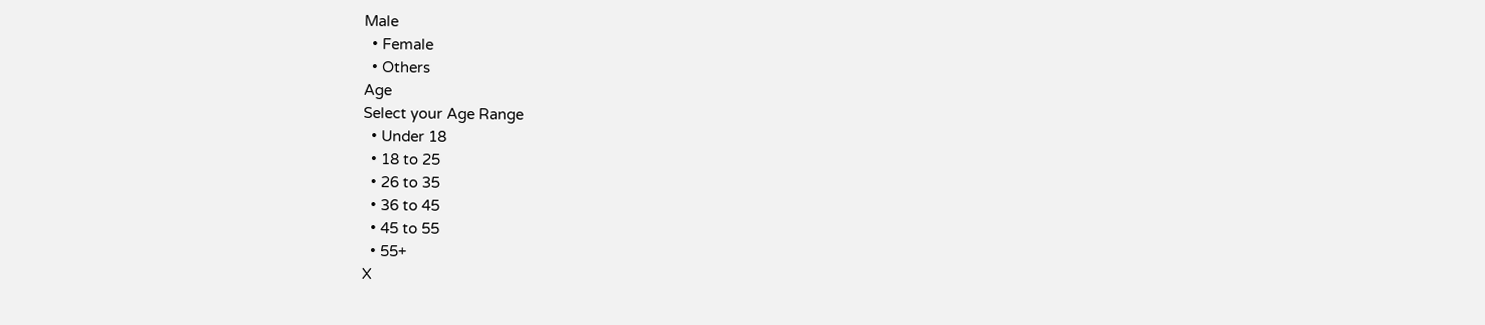Male
  • Female
  • Others
Age
Select your Age Range
  • Under 18
  • 18 to 25
  • 26 to 35
  • 36 to 45
  • 45 to 55
  • 55+
X